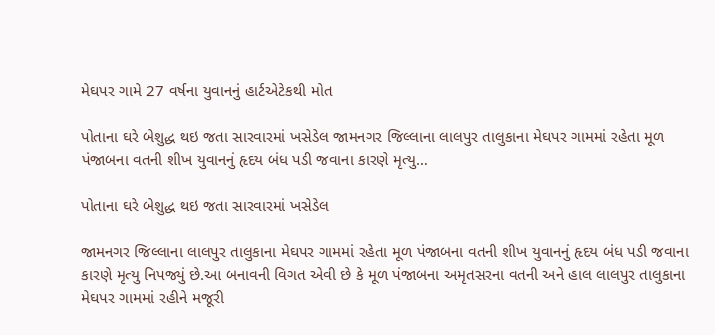મેઘપર ગામે 27 વર્ષના યુવાનનું હાર્ટએટેકથી મોત

પોતાના ઘરે બેશુદ્ધ થઇ જતા સારવારમાં ખસેડેલ જામનગર જિલ્લાના લાલપુર તાલુકાના મેઘપર ગામમાં રહેતા મૂળ પંજાબના વતની શીખ યુવાનનું હૃદય બંધ પડી જવાના કારણે મૃત્યુ…

પોતાના ઘરે બેશુદ્ધ થઇ જતા સારવારમાં ખસેડેલ

જામનગર જિલ્લાના લાલપુર તાલુકાના મેઘપર ગામમાં રહેતા મૂળ પંજાબના વતની શીખ યુવાનનું હૃદય બંધ પડી જવાના કારણે મૃત્યુ નિપજ્યું છે.આ બનાવની વિગત એવી છે કે મૂળ પંજાબના અમૃતસરના વતની અને હાલ લાલપુર તાલુકાના મેઘપર ગામમાં રહીને મજૂરી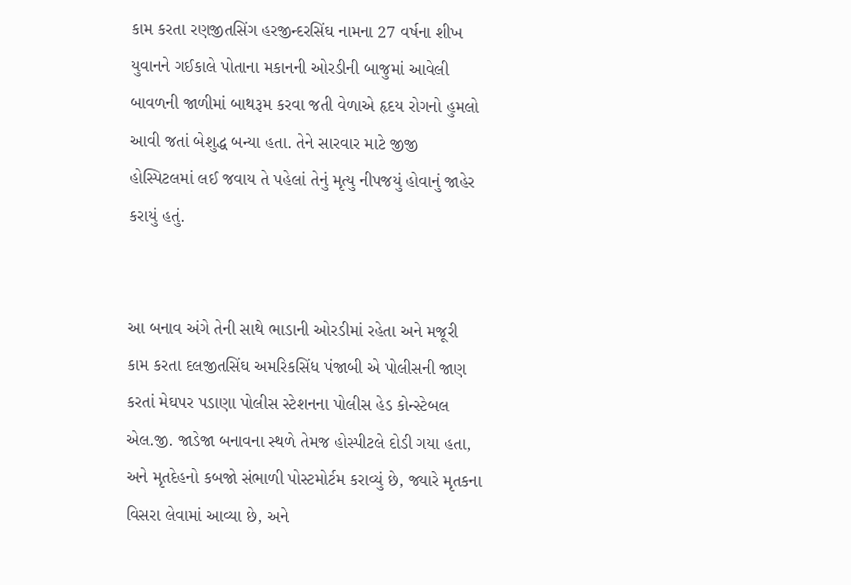કામ કરતા રણજીતસિંગ હરજીન્દરસિંઘ નામના 27 વર્ષના શીખ યુવાનને ગઈકાલે પોતાના મકાનની ઓરડીની બાજુમાં આવેલી બાવળની જાળીમાં બાથરૂમ કરવા જતી વેળાએ હૃદય રોગનો હુમલો આવી જતાં બેશુદ્ધ બન્યા હતા. તેને સારવાર માટે જીજી હોસ્પિટલમાં લઈ જવાય તે પહેલાં તેનું મૃત્યુ નીપજયું હોવાનું જાહેર કરાયું હતું.


આ બનાવ અંગે તેની સાથે ભાડાની ઓરડીમાં રહેતા અને મજૂરી કામ કરતા દલજીતસિંઘ અમરિકસિંધ પંજાબી એ પોલીસની જાણ કરતાં મેઘપર પડાણા પોલીસ સ્ટેશનના પોલીસ હેડ કોન્સ્ટેબલ એલ.જી. જાડેજા બનાવના સ્થળે તેમજ હોસ્પીટલે દોડી ગયા હતા, અને મૃતદેહનો કબજો સંભાળી પોસ્ટમોર્ટમ કરાવ્યું છે, જ્યારે મૃતકના વિસરા લેવામાં આવ્યા છે, અને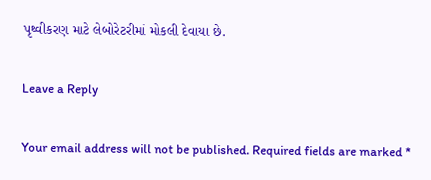પૃથ્વીકરણ માટે લેબોરેટરીમાં મોકલી દેવાયા છે.

Leave a Reply

Your email address will not be published. Required fields are marked *